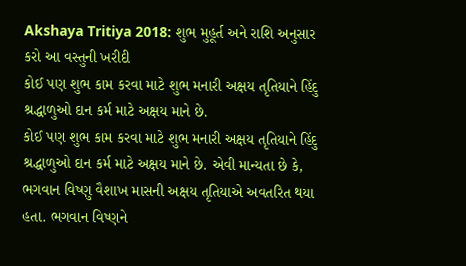Akshaya Tritiya 2018: શુભ મુહૂર્ત અને રાશિ અનુસાર કરો આ વસ્તુની ખરીદી
કોઈ પણ શુભ કામ કરવા માટે શુભ મનારી અક્ષય તૃતિયાને હિંદુ શ્રદ્ધાળુઓ દાન કર્મ માટે અક્ષય માને છે.
કોઈ પણ શુભ કામ કરવા માટે શુભ મનારી અક્ષય તૃતિયાને હિંદુ શ્રદ્ધાળુઓ દાન કર્મ માટે અક્ષય માને છે. એવી માન્યતા છે કે, ભગવાન વિષ્ણુ વૈશાખ માસની અક્ષય તૃતિયાએ અવતરિત થયા હતા. ભગવાન વિષ્ણને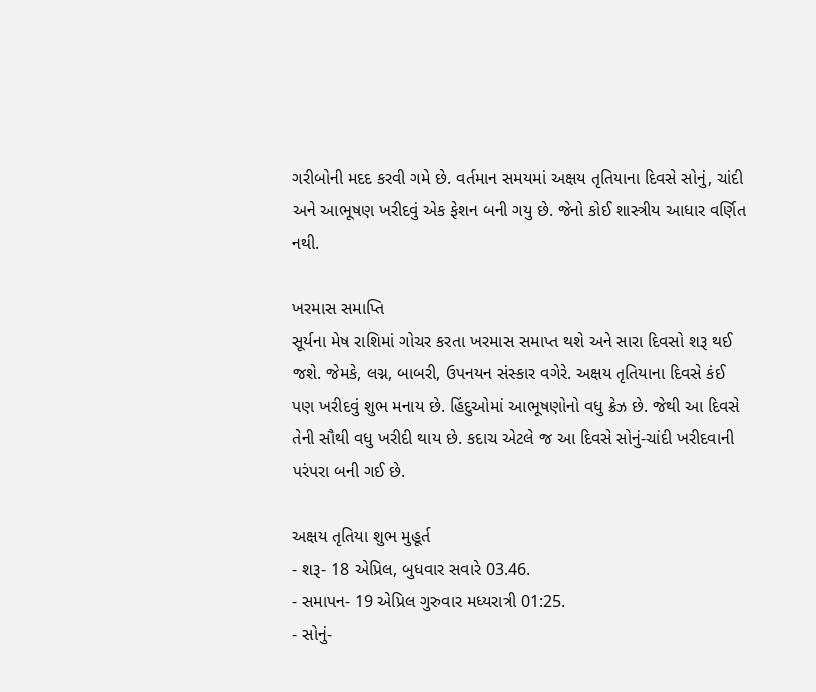ગરીબોની મદદ કરવી ગમે છે. વર્તમાન સમયમાં અક્ષય તૃતિયાના દિવસે સોનું, ચાંદી અને આભૂષણ ખરીદવું એક ફેશન બની ગયુ છે. જેનો કોઈ શાસ્ત્રીય આધાર વર્ણિત નથી.

ખરમાસ સમાપ્તિ
સૂર્યના મેષ રાશિમાં ગોચર કરતા ખરમાસ સમાપ્ત થશે અને સારા દિવસો શરૂ થઈ જશે. જેમકે, લગ્ન, બાબરી, ઉપનયન સંસ્કાર વગેરે. અક્ષય તૃતિયાના દિવસે કંઈ પણ ખરીદવું શુભ મનાય છે. હિંદુઓમાં આભૂષણોનો વધુ ક્રેઝ છે. જેથી આ દિવસે તેની સૌથી વધુ ખરીદી થાય છે. કદાચ એટલે જ આ દિવસે સોનું-ચાંદી ખરીદવાની પરંપરા બની ગઈ છે.

અક્ષય તૃતિયા શુભ મુહૂર્ત
- શરૂ- 18 એપ્રિલ, બુધવાર સવારે 03.46.
- સમાપન- 19 એપ્રિલ ગુરુવાર મધ્યરાત્રી 01:25.
- સોનું-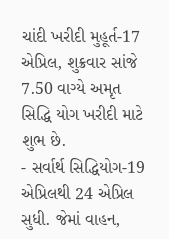ચાંદી ખરીદી મુહૂર્ત-17 એપ્રિલ, શુક્રવાર સાંજે 7.50 વાગ્યે અમૃત સિદ્ધિ યોગ ખરીદી માટે શુભ છે.
- સર્વાર્થ સિદ્ધિયોગ-19 એપ્રિલથી 24 એપ્રિલ સુધી. જેમાં વાહન,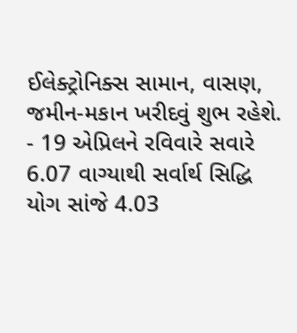ઈલેક્ટ્રોનિક્સ સામાન, વાસણ, જમીન-મકાન ખરીદવું શુભ રહેશે.
- 19 એપ્રિલને રવિવારે સવારે 6.07 વાગ્યાથી સર્વાર્થ સિદ્ધિ યોગ સાંજે 4.03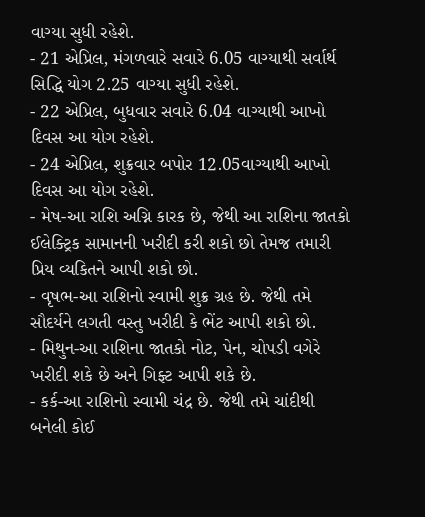વાગ્યા સુધી રહેશે.
- 21 એપ્રિલ, મંગળવારે સવારે 6.05 વાગ્યાથી સર્વાર્થ સિદ્ધિ યોગ 2.25 વાગ્યા સુધી રહેશે.
- 22 એપ્રિલ, બુધવાર સવારે 6.04 વાગ્યાથી આખો દિવસ આ યોગ રહેશે.
- 24 એપ્રિલ, શુક્રવાર બપોર 12.05વાગ્યાથી આખો દિવસ આ યોગ રહેશે.
- મેષ-આ રાશિ અગ્નિ કારક છે, જેથી આ રાશિના જાતકો ઈલેક્ટ્રિક સામાનની ખરીદી કરી શકો છો તેમજ તમારી પ્રિય વ્યકિતને આપી શકો છો.
- વૃષભ-આ રાશિનો સ્વામી શુક્ર ગ્રહ છે. જેથી તમે સૌદર્યને લગતી વસ્તુ ખરીદી કે ભેંટ આપી શકો છો.
- મિથુન-આ રાશિના જાતકો નોટ, પેન, ચોપડી વગેરે ખરીદી શકે છે અને ગિફ્ટ આપી શકે છે.
- કર્ક-આ રાશિનો સ્વામી ચંદ્ર છે. જેથી તમે ચાંદીથી બનેલી કોઈ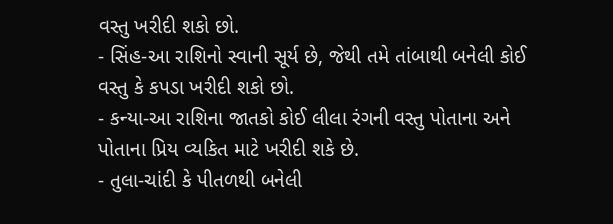વસ્તુ ખરીદી શકો છો.
- સિંહ-આ રાશિનો સ્વાની સૂર્ય છે, જેથી તમે તાંબાથી બનેલી કોઈ વસ્તુ કે કપડા ખરીદી શકો છો.
- કન્યા-આ રાશિના જાતકો કોઈ લીલા રંગની વસ્તુ પોતાના અને પોતાના પ્રિય વ્યકિત માટે ખરીદી શકે છે.
- તુલા-ચાંદી કે પીતળથી બનેલી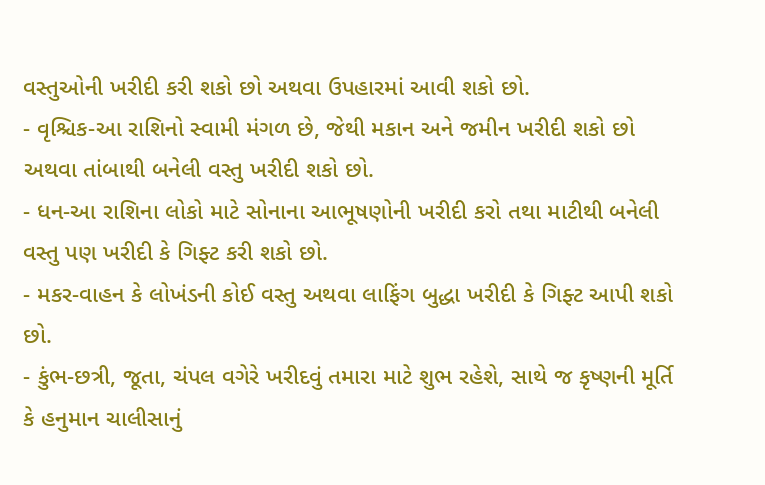વસ્તુઓની ખરીદી કરી શકો છો અથવા ઉપહારમાં આવી શકો છો.
- વૃશ્ચિક-આ રાશિનો સ્વામી મંગળ છે, જેથી મકાન અને જમીન ખરીદી શકો છો અથવા તાંબાથી બનેલી વસ્તુ ખરીદી શકો છો.
- ધન-આ રાશિના લોકો માટે સોનાના આભૂષણોની ખરીદી કરો તથા માટીથી બનેલી વસ્તુ પણ ખરીદી કે ગિફ્ટ કરી શકો છો.
- મકર-વાહન કે લોખંડની કોઈ વસ્તુ અથવા લાફિંગ બુદ્ધા ખરીદી કે ગિફ્ટ આપી શકો છો.
- કુંભ-છત્રી, જૂતા, ચંપલ વગેરે ખરીદવું તમારા માટે શુભ રહેશે, સાથે જ કૃષ્ણની મૂર્તિ કે હનુમાન ચાલીસાનું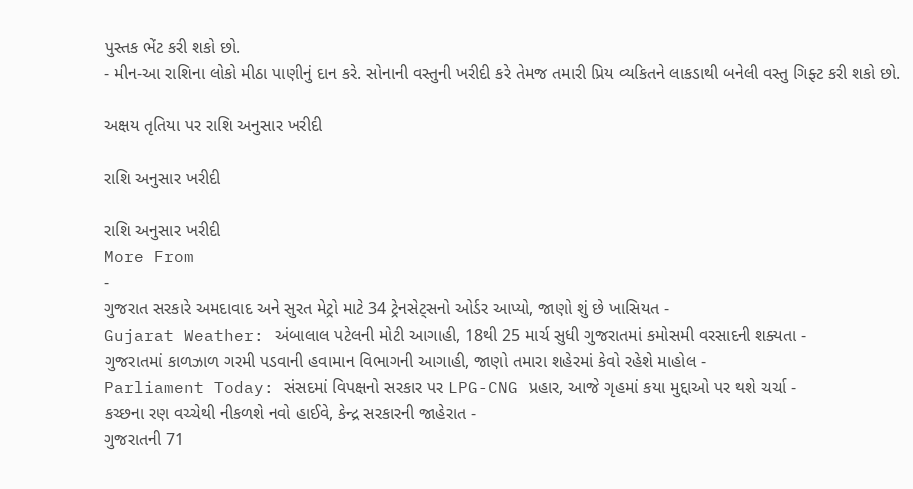પુસ્તક ભેંટ કરી શકો છો.
- મીન-આ રાશિના લોકો મીઠા પાણીનું દાન કરે. સોનાની વસ્તુની ખરીદી કરે તેમજ તમારી પ્રિય વ્યકિતને લાકડાથી બનેલી વસ્તુ ગિફ્ટ કરી શકો છો.

અક્ષય તૃતિયા પર રાશિ અનુસાર ખરીદી

રાશિ અનુસાર ખરીદી

રાશિ અનુસાર ખરીદી
More From
-
ગુજરાત સરકારે અમદાવાદ અને સુરત મેટ્રો માટે 34 ટ્રેનસેટ્સનો ઓર્ડર આપ્યો, જાણો શું છે ખાસિયત -
Gujarat Weather: અંબાલાલ પટેલની મોટી આગાહી, 18થી 25 માર્ચ સુધી ગુજરાતમાં કમોસમી વરસાદની શક્યતા -
ગુજરાતમાં કાળઝાળ ગરમી પડવાની હવામાન વિભાગની આગાહી, જાણો તમારા શહેરમાં કેવો રહેશે માહોલ -
Parliament Today: સંસદમાં વિપક્ષનો સરકાર પર LPG-CNG પ્રહાર, આજે ગૃહમાં કયા મુદ્દાઓ પર થશે ચર્ચા -
કચ્છના રણ વચ્ચેથી નીકળશે નવો હાઈવે, કેન્દ્ર સરકારની જાહેરાત -
ગુજરાતની 71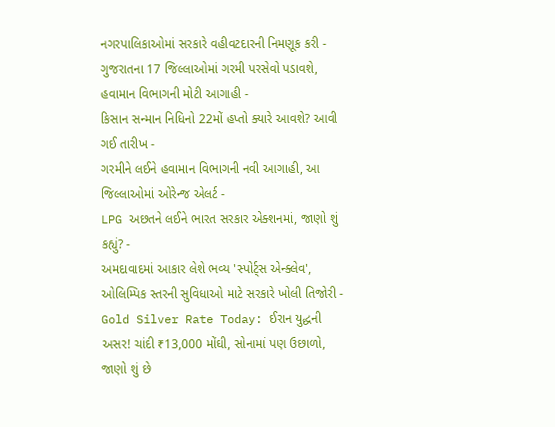નગરપાલિકાઓમાં સરકારે વહીવટદારની નિમણૂક કરી -
ગુજરાતના 17 જિલ્લાઓમાં ગરમી પરસેવો પડાવશે, હવામાન વિભાગની મોટી આગાહી -
કિસાન સન્માન નિધિનો 22મોં હપ્તો ક્યારે આવશે? આવી ગઈ તારીખ -
ગરમીને લઈને હવામાન વિભાગની નવી આગાહી, આ જિલ્લાઓમાં ઓરેન્જ એલર્ટ -
LPG અછતને લઈને ભારત સરકાર એક્શનમાં, જાણો શું કહ્યું? -
અમદાવાદમાં આકાર લેશે ભવ્ય 'સ્પોર્ટ્સ એન્ક્લેવ', ઓલિમ્પિક સ્તરની સુવિધાઓ માટે સરકારે ખોલી તિજોરી -
Gold Silver Rate Today: ઈરાન યુદ્ધની અસર! ચાંદી ₹13,000 મોંઘી, સોનામાં પણ ઉછાળો, જાણો શું છે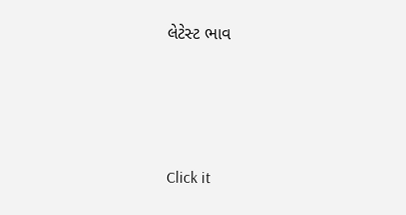લેટેસ્ટ ભાવ







Click it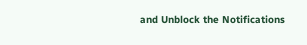and Unblock the Notifications